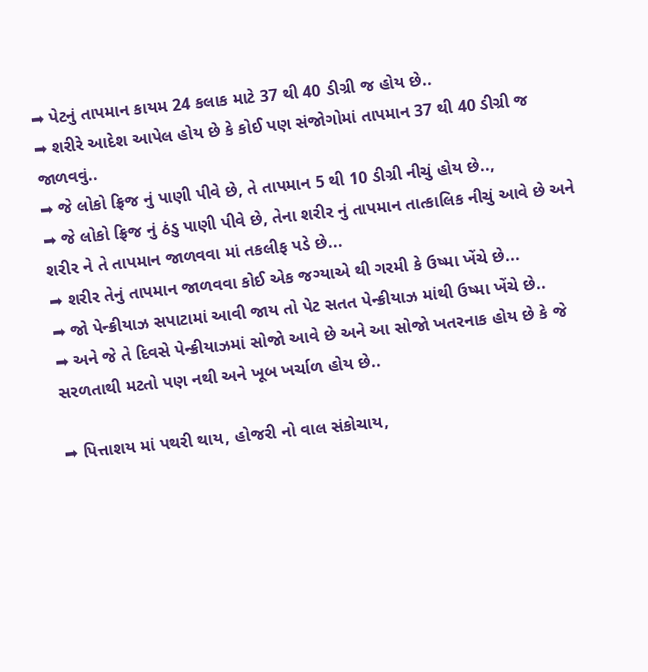➡ પેટનું તાપમાન કાયમ 24 કલાક માટે 37 થી 40 ડીગ્રી જ હોય છે..
➡ શરીરે આદેશ આપેલ હોય છે કે કોઈ પણ સંજોગોમાં તાપમાન 37 થી 40 ડીગ્રી જ જાળવવું..
➡ જે લોકો ફ્રિજ નું પાણી પીવે છે, તે તાપમાન 5 થી 10 ડીગ્રી નીચું હોય છે..,
➡ જે લોકો ફ્રિજ નું ઠંડુ પાણી પીવે છે, તેના શરીર નું તાપમાન તાત્કાલિક નીચું આવે છે અને શરીર ને તે તાપમાન જાળવવા માં તકલીફ પડે છે...
➡ શરીર તેનું તાપમાન જાળવવા કોઈ એક જગ્યાએ થી ગરમી કે ઉષ્મા ખેંચે છે...
➡ જો પેન્ક્રીયાઝ સપાટામાં આવી જાય તો પેટ સતત પેન્ક્રીયાઝ માંથી ઉષ્મા ખેંચે છે..
➡ અને જે તે દિવસે પેન્ક્રીયાઝમાં સોજો આવે છે અને આ સોજો ખતરનાક હોય છે કે જે સરળતાથી મટતો પણ નથી અને ખૂબ ખર્ચાળ હોય છે..

➡ પિત્તાશય માં પથરી થાય, હોજરી નો વાલ સંકોચાય,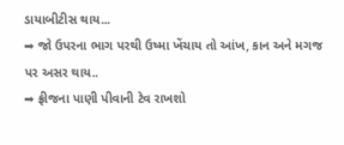ડાયાબીટીસ થાય...
➡ જો ઉપરના ભાગ પરથી ઉષ્મા ખેંચાય તો આંખ, કાન અને મગજ પર અસર થાય..
➡ ફ્રીજના પાણી પીવાની ટેવ રાખશો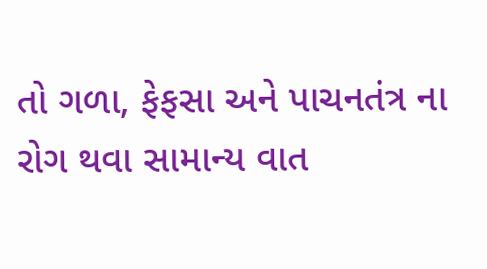તો ગળા, ફેફસા અને પાચનતંત્ર ના રોગ થવા સામાન્ય વાત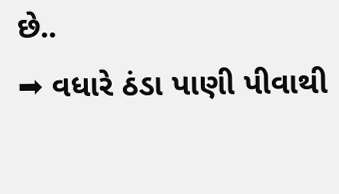છે..
➡ વધારે ઠંડા પાણી પીવાથી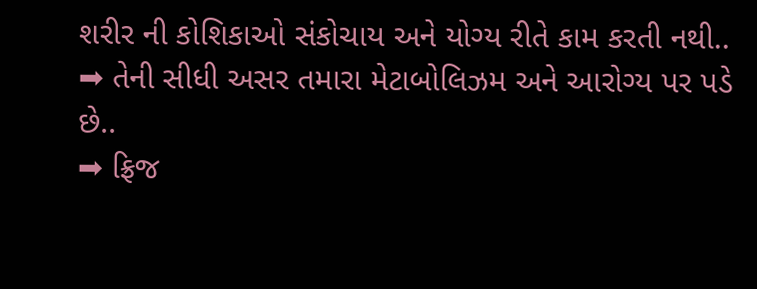શરીર ની કોશિકાઓ સંકોચાય અને યોગ્ય રીતે કામ કરતી નથી..
➡ તેની સીધી અસર તમારા મેટાબોલિઝમ અને આરોગ્ય પર પડે છે..
➡ ફ્રિજ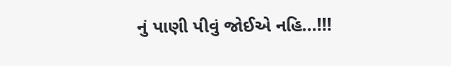નું પાણી પીવું જોઈએ નહિ...!!!